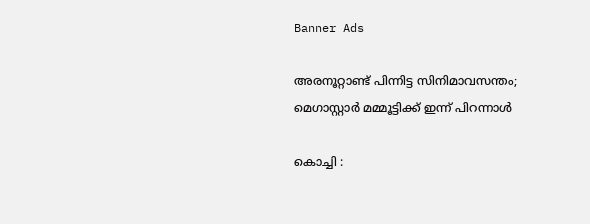Banner Ads

അരനൂറ്റാണ്ട് പിന്നിട്ട സിനിമാവസന്തം; മെഗാസ്റ്റാർ മമ്മൂട്ടിക്ക് ഇന്ന് പിറന്നാൾ

കൊച്ചി :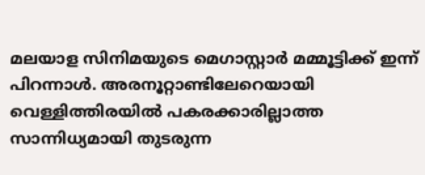മലയാള സിനിമയുടെ മെഗാസ്റ്റാർ മമ്മൂട്ടിക്ക് ഇന്ന് പിറന്നാൾ. അരനൂറ്റാണ്ടിലേറെയായി വെള്ളിത്തിരയിൽ പകരക്കാരില്ലാത്ത സാന്നിധ്യമായി തുടരുന്ന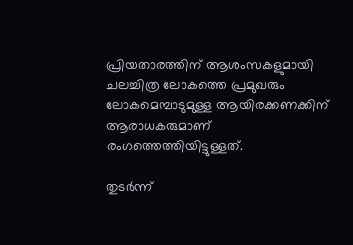പ്രിയതാരത്തിന് ആശംസകളുമായി ചലച്ചിത്ര ലോകത്തെ പ്രമുഖരും ലോകമെമ്പാടുമുള്ള ആയിരക്കണക്കിന് ആരാധകരുമാണ് രംഗത്തെത്തിയിട്ടുള്ളത്.

തുടർന്ന്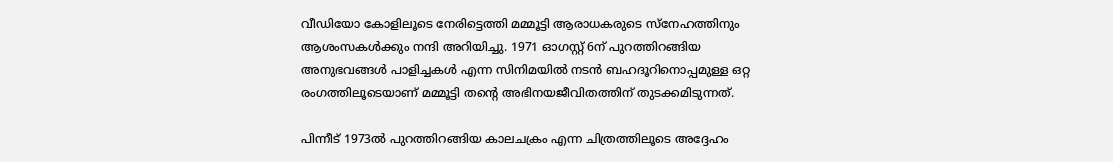വീഡിയോ കോളിലൂടെ നേരിട്ടെത്തി മമ്മൂട്ടി ആരാധകരുടെ സ്നേഹത്തിനും ആശംസകള്‍ക്കും നന്ദി അറിയിച്ചു. 1971 ഓഗസ്റ്റ് 6ന് പുറത്തിറങ്ങിയ അനുഭവങ്ങൾ പാളിച്ചകൾ എന്ന സിനിമയിൽ നടൻ ബഹദൂറിനൊപ്പമുള്ള ഒറ്റ രംഗത്തിലൂടെയാണ് മമ്മൂട്ടി തന്റെ അഭിനയജീവിതത്തിന് തുടക്കമിടുന്നത്.

പിന്നീട് 1973ൽ പുറത്തിറങ്ങിയ കാലചക്രം എന്ന ചിത്രത്തിലൂടെ അദ്ദേഹം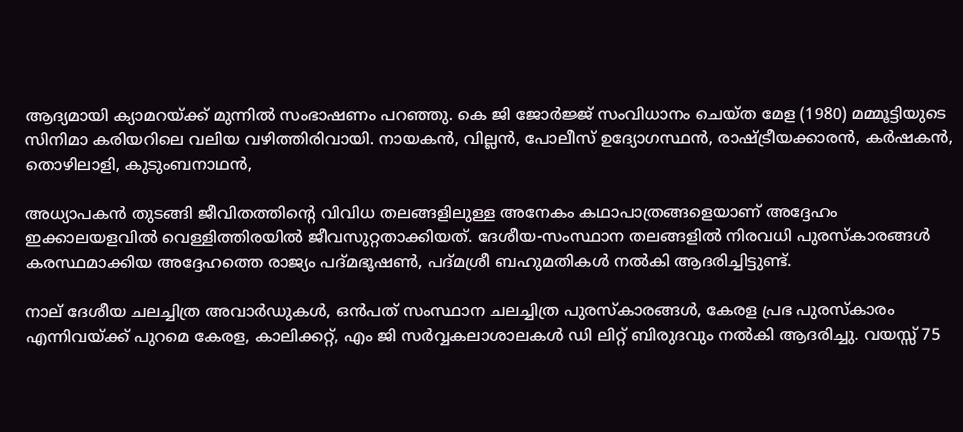ആദ്യമായി ക്യാമറയ്ക്ക് മുന്നിൽ സംഭാഷണം പറഞ്ഞു. കെ ജി ജോർജ്ജ് സംവിധാനം ചെയ്ത മേള (1980) മമ്മൂട്ടിയുടെ സിനിമാ കരിയറിലെ വലിയ വഴിത്തിരിവായി. നായകൻ, വില്ലൻ, പോലീസ് ഉദ്യോഗസ്ഥൻ, രാഷ്ട്രീയക്കാരൻ, കർഷകൻ, തൊഴിലാളി, കുടുംബനാഥൻ,

അധ്യാപകൻ തുടങ്ങി ജീവിതത്തിന്റെ വിവിധ തലങ്ങളിലുള്ള അനേകം കഥാപാത്രങ്ങളെയാണ് അദ്ദേഹം ഇക്കാലയളവിൽ വെള്ളിത്തിരയിൽ ജീവസുറ്റതാക്കിയത്. ദേശീയ-സംസ്ഥാന തലങ്ങളിൽ നിരവധി പുരസ്‌കാരങ്ങൾ കരസ്ഥമാക്കിയ അദ്ദേഹത്തെ രാജ്യം പദ്മഭൂഷൺ, പദ്മശ്രീ ബഹുമതികൾ നൽകി ആദരിച്ചിട്ടുണ്ട്.

നാല് ദേശീയ ചലച്ചിത്ര അവാർഡുകൾ, ഒൻപത് സംസ്ഥാന ചലച്ചിത്ര പുരസ്‌കാരങ്ങൾ, കേരള പ്രഭ പുരസ്‌കാരം എന്നിവയ്ക്ക് പുറമെ കേരള, കാലിക്കറ്റ്, എം ജി സർവ്വകലാശാലകൾ ഡി ലിറ്റ് ബിരുദവും നൽകി ആദരിച്ചു. വയസ്സ് 75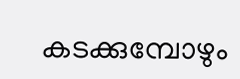കടക്കുമ്പോഴും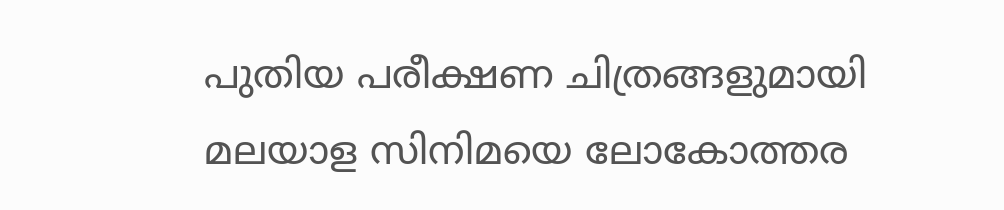പുതിയ പരീക്ഷണ ചിത്രങ്ങളുമായി മലയാള സിനിമയെ ലോകോത്തര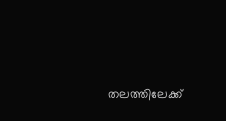തലത്തിലേക്ക്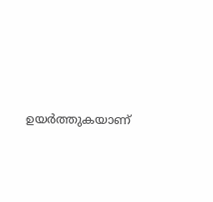ഉയർത്തുകയാണ്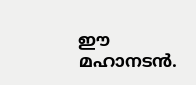ഈ മഹാനടൻ.